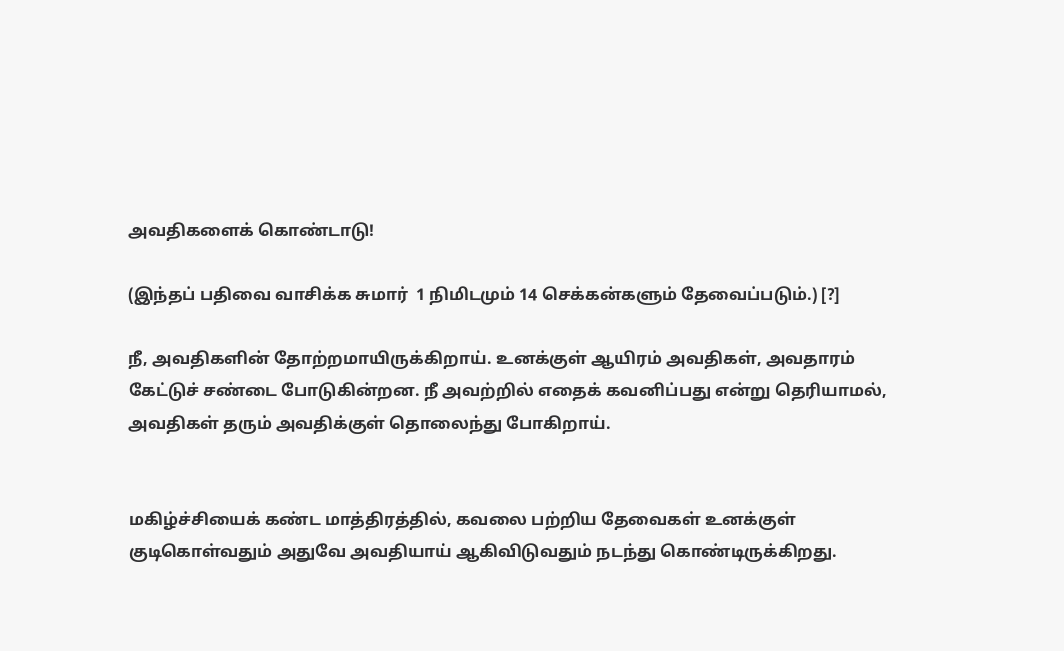அவதிகளைக் கொண்டாடு!

(இந்தப் பதிவை வாசிக்க சுமார்  1 நிமிடமும் 14 செக்கன்களும் தேவைப்படும்.) [?]

நீ, அவதிகளின் தோற்றமாயிருக்கிறாய். உனக்குள் ஆயிரம் அவதிகள், அவதாரம் கேட்டுச் சண்டை போடுகின்றன. நீ அவற்றில் எதைக் கவனிப்பது என்று தெரியாமல், அவதிகள் தரும் அவதிக்குள் தொலைந்து போகிறாய்.


மகிழ்ச்சியைக் கண்ட மாத்திரத்தில், கவலை பற்றிய தேவைகள் உனக்குள் குடிகொள்வதும் அதுவே அவதியாய் ஆகிவிடுவதும் நடந்து கொண்டிருக்கிறது.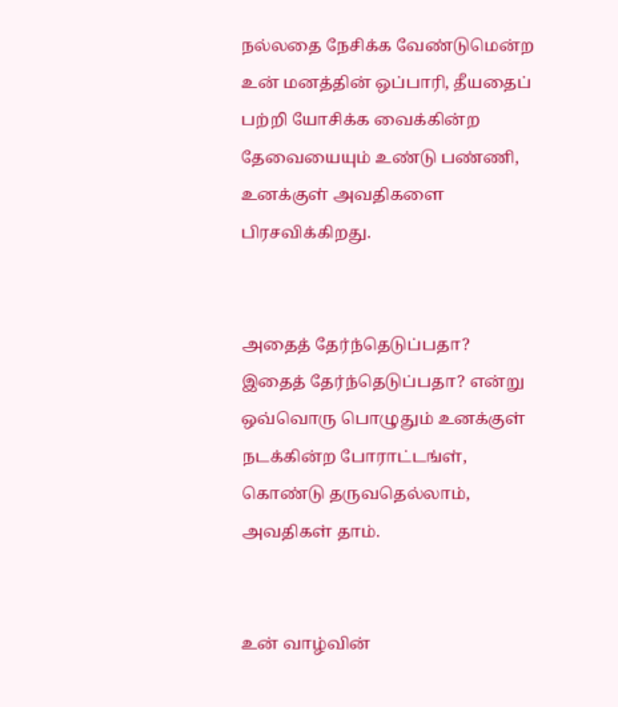நல்லதை நேசிக்க வேண்டுமென்ற உன் மனத்தின் ஒப்பாரி, தீயதைப் பற்றி யோசிக்க வைக்கின்ற தேவையையும் உண்டு பண்ணி, உனக்குள் அவதிகளை பிரசவிக்கிறது.


அதைத் தேர்ந்தெடுப்பதா? இதைத் தேர்ந்தெடுப்பதா? என்று ஒவ்வொரு பொழுதும் உனக்குள் நடக்கின்ற போராட்டங்ள், கொண்டு தருவதெல்லாம், அவதிகள் தாம்.


உன் வாழ்வின்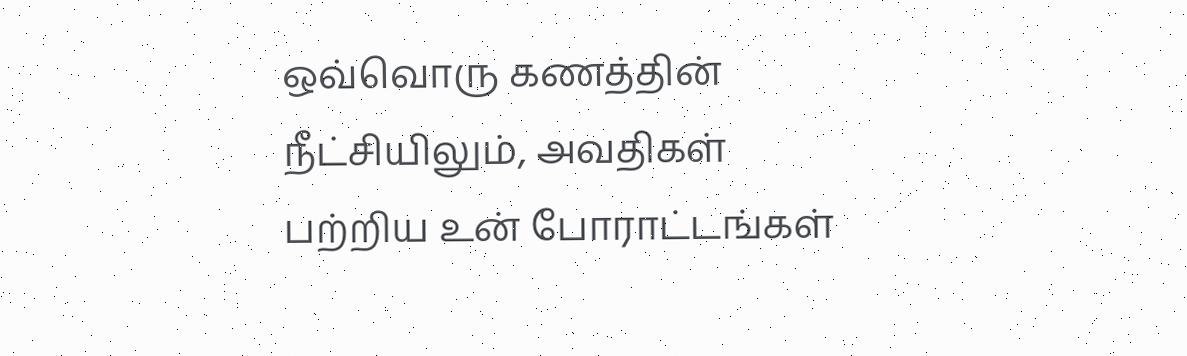ஒவ்வொரு கணத்தின் நீட்சியிலும், அவதிகள் பற்றிய உன் போராட்டங்கள்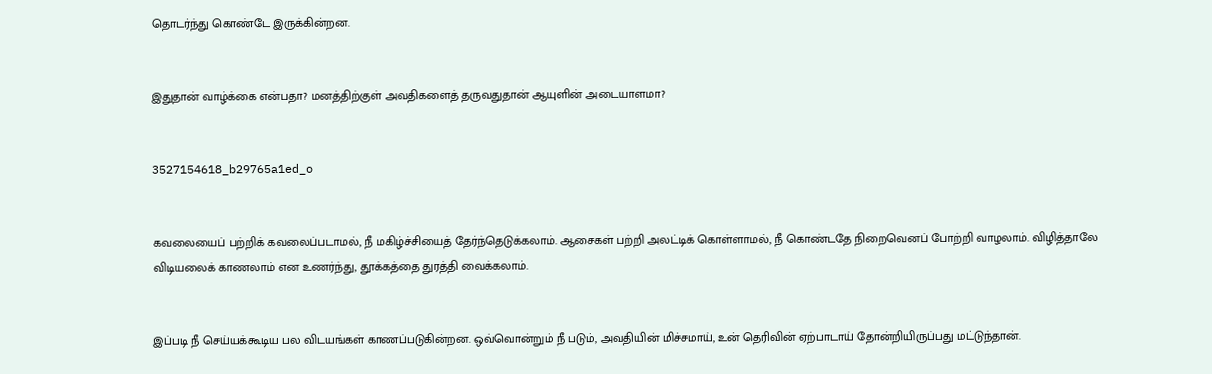தொடர்ந்து கொண்டே இருக்கின்றன.


இதுதான் வாழ்க்கை என்பதா? மனத்திற்குள் அவதிகளைத் தருவதுதான் ஆயுளின் அடையாளமா?


3527154618_b29765a1ed_o


கவலையைப் பற்றிக் கவலைப்படாமல், நீ மகிழ்ச்சியைத் தேர்ந்தெடுக்கலாம். ஆசைகள் பற்றி அலட்டிக் கொள்ளாமல், நீ கொண்டதே நிறைவெனப் போற்றி வாழலாம். விழித்தாலே விடியலைக் காணலாம் என உணர்ந்து, தூக்கத்தை துரத்தி வைக்கலாம்.


இப்படி நீ செய்யக்கூடிய பல விடயங்கள் காணப்படுகின்றன. ஒவ்வொன்றும் நீ படும், அவதியின் மிச்சமாய், உன் தெரிவின் ஏற்பாடாய் தோன்றியிருப்பது மட்டுந்தான்.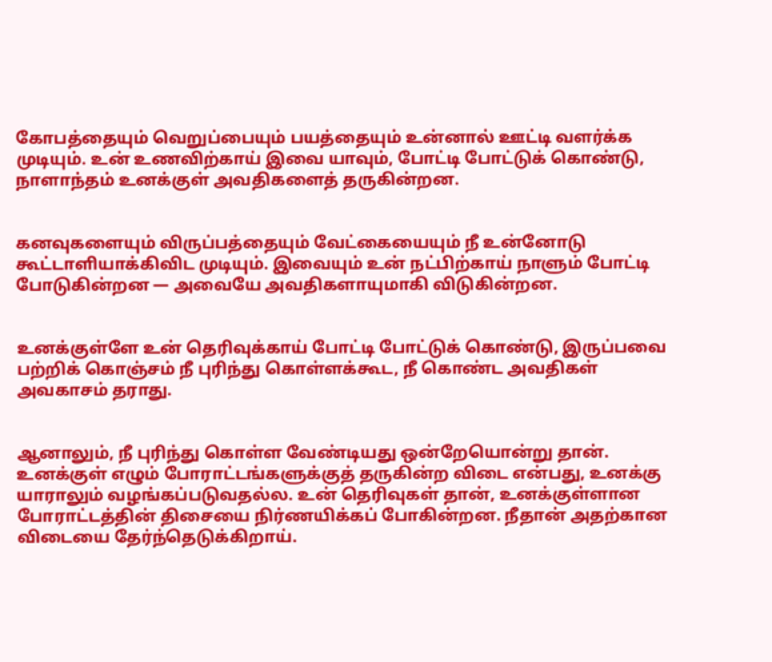கோபத்தையும் வெறுப்பையும் பயத்தையும் உன்னால் ஊட்டி வளர்க்க முடியும். உன் உணவிற்காய் இவை யாவும், போட்டி போட்டுக் கொண்டு, நாளாந்தம் உனக்குள் அவதிகளைத் தருகின்றன.


கனவுகளையும் விருப்பத்தையும் வேட்கையையும் நீ உன்னோடு கூட்டாளியாக்கிவிட முடியும். இவையும் உன் நட்பிற்காய் நாளும் போட்டி போடுகின்றன — அவையே அவதிகளாயுமாகி விடுகின்றன.


உனக்குள்ளே உன் தெரிவுக்காய் போட்டி போட்டுக் கொண்டு, இருப்பவை பற்றிக் கொஞ்சம் நீ புரிந்து கொள்ளக்கூட, நீ கொண்ட அவதிகள் அவகாசம் தராது.


ஆனாலும், நீ புரிந்து கொள்ள வேண்டியது ஒன்றேயொன்று தான். உனக்குள் எழும் போராட்டங்களுக்குத் தருகின்ற விடை என்பது, உனக்கு யாராலும் வழங்கப்படுவதல்ல. உன் தெரிவுகள் தான், உனக்குள்ளான போராட்டத்தின் திசையை நிர்ணயிக்கப் போகின்றன. நீதான் அதற்கான விடையை தேர்ந்தெடுக்கிறாய்.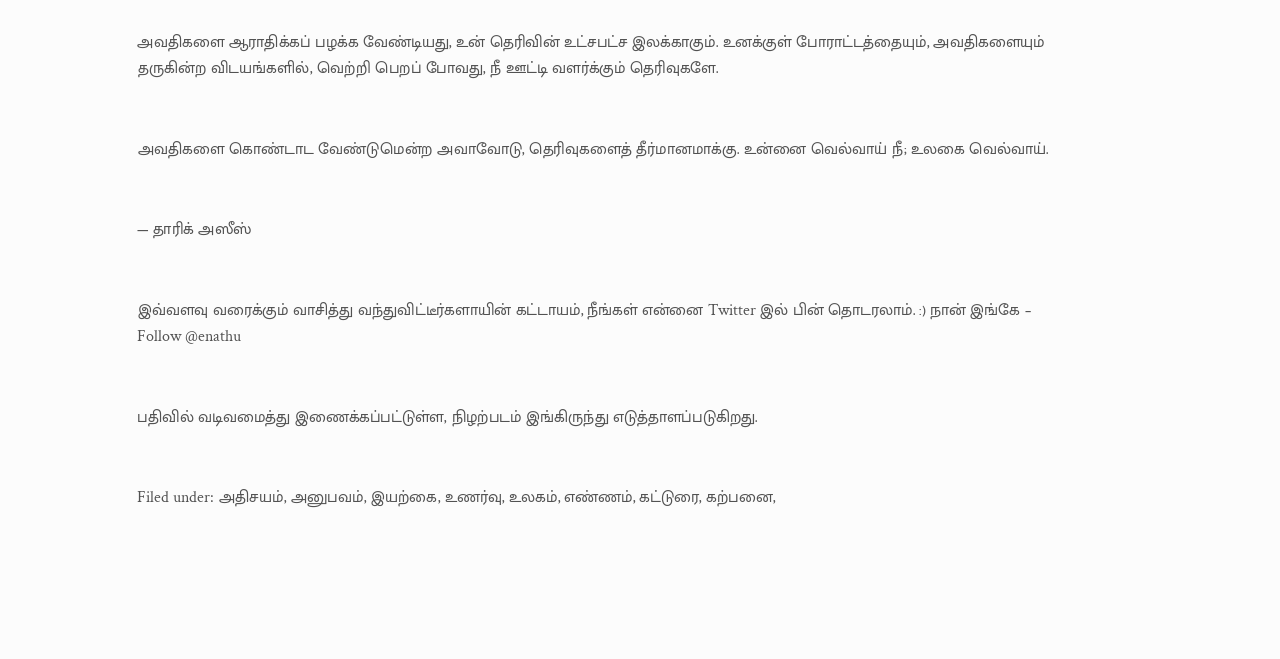அவதிகளை ஆராதிக்கப் பழக்க வேண்டியது, உன் தெரிவின் உட்சபட்ச இலக்காகும். உனக்குள் போராட்டத்தையும், அவதிகளையும் தருகின்ற விடயங்களில், வெற்றி பெறப் போவது, நீ ஊட்டி வளர்க்கும் தெரிவுகளே.


அவதிகளை கொண்டாட வேண்டுமென்ற அவாவோடு, தெரிவுகளைத் தீர்மானமாக்கு. உன்னை வெல்வாய் நீ; உலகை வெல்வாய்.


— தாரிக் அஸீஸ்


இவ்வளவு வரைக்கும் வாசித்து வந்துவிட்டீர்களாயின் கட்டாயம், நீங்கள் என்னை Twitter இல் பின் தொடரலாம். :) நான் இங்கே – Follow @enathu


பதிவில் வடிவமைத்து இணைக்கப்பட்டுள்ள, நிழற்படம் இங்கிருந்து எடுத்தாளப்படுகிறது.


Filed under: அதிசயம், அனுபவம், இயற்கை, உணர்வு, உலகம், எண்ணம், கட்டுரை, கற்பனை,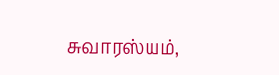சுவாரஸ்யம்,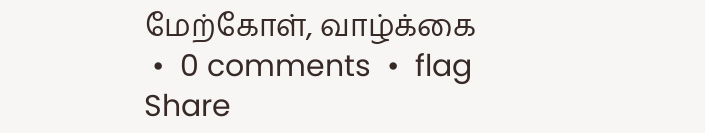மேற்கோள், வாழ்க்கை
 •  0 comments  •  flag
Share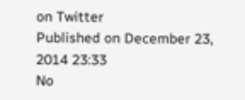on Twitter
Published on December 23, 2014 23:33
No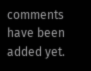comments have been added yet.